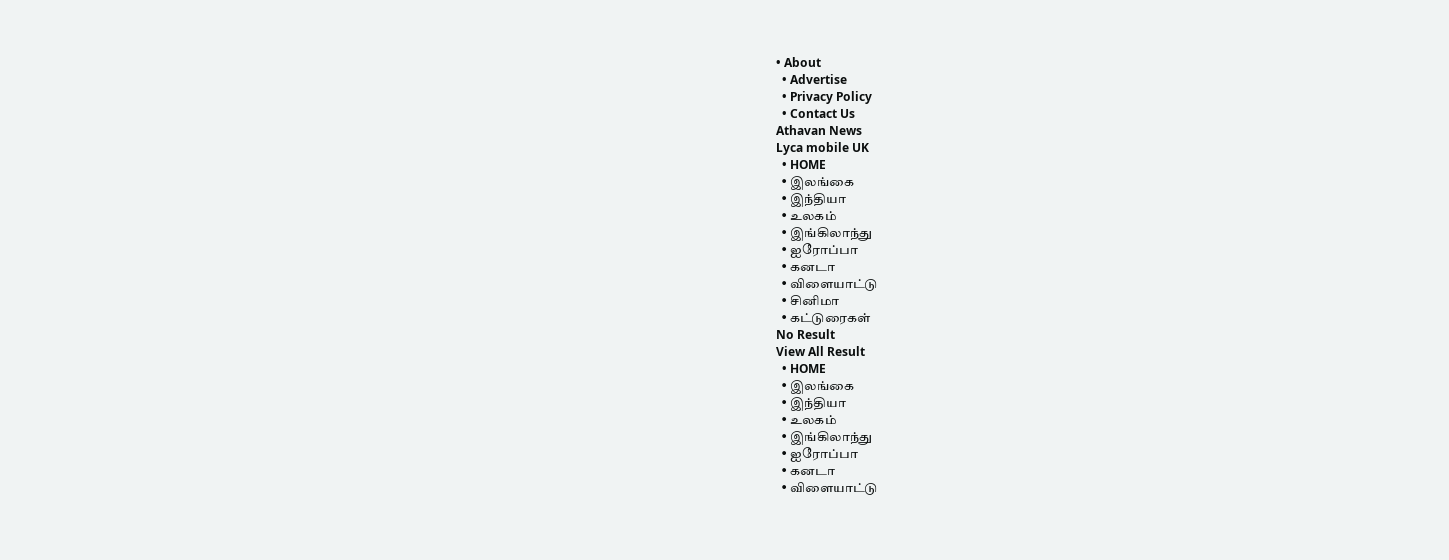• About
  • Advertise
  • Privacy Policy
  • Contact Us
Athavan News
Lyca mobile UK
  • HOME
  • இலங்கை
  • இந்தியா
  • உலகம்
  • இங்கிலாந்து
  • ஐரோப்பா
  • கனடா
  • விளையாட்டு
  • சினிமா
  • கட்டுரைகள்
No Result
View All Result
  • HOME
  • இலங்கை
  • இந்தியா
  • உலகம்
  • இங்கிலாந்து
  • ஐரோப்பா
  • கனடா
  • விளையாட்டு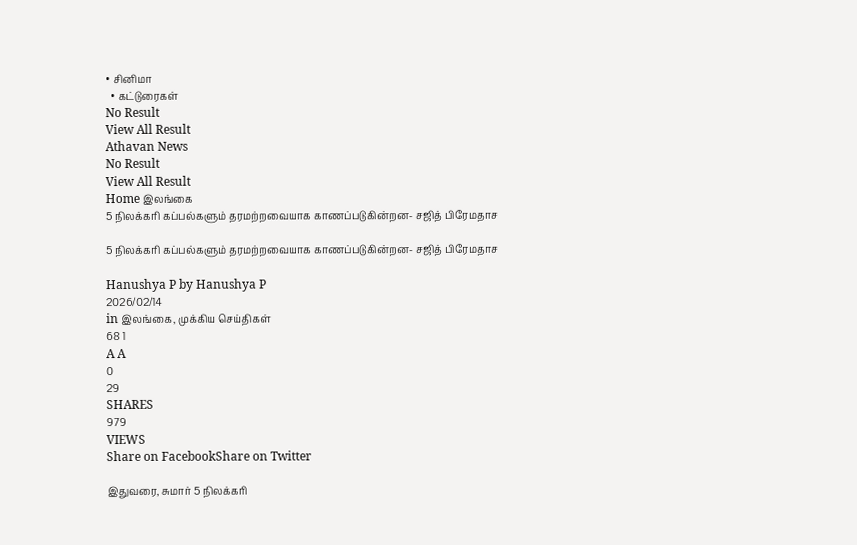• சினிமா
  • கட்டுரைகள்
No Result
View All Result
Athavan News
No Result
View All Result
Home இலங்கை
5 நிலக்கரி கப்பல்களும் தரமற்றவையாக காணப்படுகின்றன- சஜித் பிரேமதாச

5 நிலக்கரி கப்பல்களும் தரமற்றவையாக காணப்படுகின்றன- சஜித் பிரேமதாச

Hanushya P by Hanushya P
2026/02/14
in இலங்கை, முக்கிய செய்திகள்
68 1
A A
0
29
SHARES
979
VIEWS
Share on FacebookShare on Twitter

இதுவரை, சுமார் 5 நிலக்கரி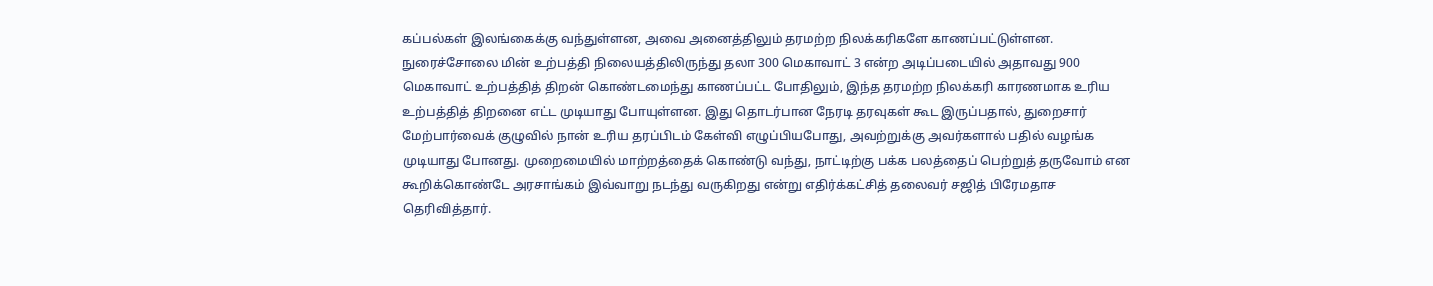கப்பல்கள் இலங்கைக்கு வந்துள்ளன, அவை அனைத்திலும் தரமற்ற நிலக்கரிகளே காணப்பட்டுள்ளன. நுரைச்சோலை மின் உற்பத்தி நிலையத்திலிருந்து தலா 300 மெகாவாட் 3 என்ற அடிப்படையில் அதாவது 900 மெகாவாட் உற்பத்தித் திறன் கொண்டமைந்து காணப்பட்ட போதிலும், இந்த தரமற்ற நிலக்கரி காரணமாக உரிய உற்பத்தித் திறனை எட்ட முடியாது போயுள்ளன. இது தொடர்பான நேரடி தரவுகள் கூட இருப்பதால், துறைசார் மேற்பார்வைக் குழுவில் நான் உரிய தரப்பிடம் கேள்வி எழுப்பியபோது, அவற்றுக்கு அவர்களால் பதில் வழங்க முடியாது போனது. முறைமையில் மாற்றத்தைக் கொண்டு வந்து, நாட்டிற்கு பக்க பலத்தைப் பெற்றுத் தருவோம் என கூறிக்கொண்டே அரசாங்கம் இவ்வாறு நடந்து வருகிறது என்று எதிர்க்கட்சித் தலைவர் சஜித் பிரேமதாச தெரிவித்தார்.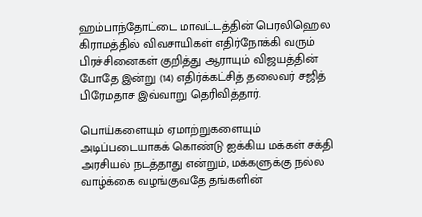ஹம்பாந்தோட்டை மாவட்டத்தின் பெரலிஹெல கிராமத்தில் விவசாயிகள் எதிர்நோக்கி வரும் பிரச்சினைகள் குறித்து ஆராயும் விஜயத்தின் போதே இன்று (14) எதிர்க்கட்சித் தலைவர் சஜித் பிரேமதாச இவ்வாறு தெரிவித்தார்.

பொய்களையும் ஏமாற்றுகளையும் அடிப்படையாகக் கொண்டு ஐக்கிய மக்கள் சக்தி அரசியல் நடத்தாது என்றும், மக்களுக்கு நல்ல வாழ்க்கை வழங்குவதே தங்களின்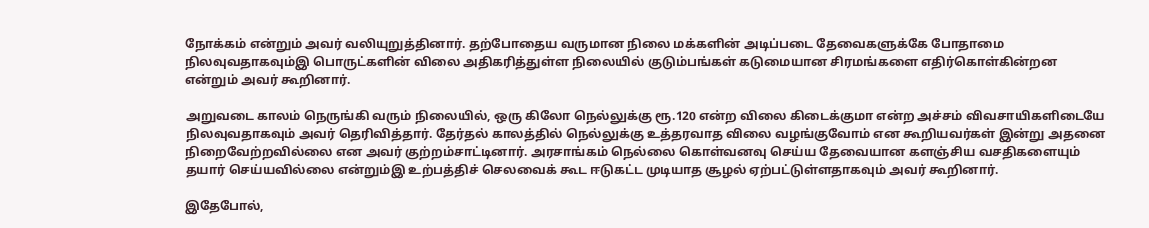நோக்கம் என்றும் அவர் வலியுறுத்தினார். தற்போதைய வருமான நிலை மக்களின் அடிப்படை தேவைகளுக்கே போதாமை நிலவுவதாகவும்இ பொருட்களின் விலை அதிகரித்துள்ள நிலையில் குடும்பங்கள் கடுமையான சிரமங்களை எதிர்கொள்கின்றன என்றும் அவர் கூறினார்.

அறுவடை காலம் நெருங்கி வரும் நிலையில், ஒரு கிலோ நெல்லுக்கு ரூ.120 என்ற விலை கிடைக்குமா என்ற அச்சம் விவசாயிகளிடையே நிலவுவதாகவும் அவர் தெரிவித்தார். தேர்தல் காலத்தில் நெல்லுக்கு உத்தரவாத விலை வழங்குவோம் என கூறியவர்கள் இன்று அதனை நிறைவேற்றவில்லை என அவர் குற்றம்சாட்டினார். அரசாங்கம் நெல்லை கொள்வனவு செய்ய தேவையான களஞ்சிய வசதிகளையும் தயார் செய்யவில்லை என்றும்இ உற்பத்திச் செலவைக் கூட ஈடுகட்ட முடியாத சூழல் ஏற்பட்டுள்ளதாகவும் அவர் கூறினார்.

இதேபோல்,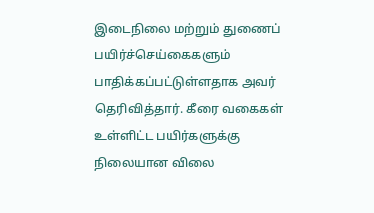இடைநிலை மற்றும் துணைப் பயிர்ச்செய்கைகளும் பாதிக்கப்பட்டுள்ளதாக அவர் தெரிவித்தார். கீரை வகைகள் உள்ளிட்ட பயிர்களுக்கு நிலையான விலை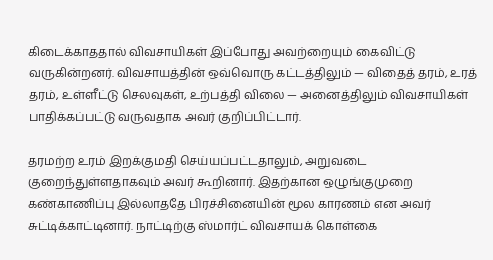கிடைக்காததால் விவசாயிகள் இப்போது அவற்றையும் கைவிட்டு வருகின்றனர். விவசாயத்தின் ஒவ்வொரு கட்டத்திலும் — விதைத் தரம், உரத் தரம், உள்ளீட்டு செலவுகள், உற்பத்தி விலை — அனைத்திலும் விவசாயிகள் பாதிக்கப்பட்டு வருவதாக அவர் குறிப்பிட்டார்.

தரமற்ற உரம் இறக்குமதி செய்யப்பட்டதாலும், அறுவடை குறைந்துள்ளதாகவும் அவர் கூறினார். இதற்கான ஒழுங்குமுறை கண்காணிப்பு இல்லாததே பிரச்சினையின் மூல காரணம் என அவர் சுட்டிக்காட்டினார். நாட்டிற்கு ஸ்மார்ட் விவசாயக் கொள்கை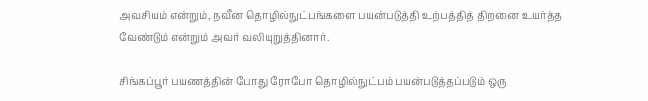அவசியம் என்றும், நவீன தொழில்நுட்பங்களை பயன்படுத்தி உற்பத்தித் திறனை உயர்த்த வேண்டும் என்றும் அவர் வலியுறுத்தினார்.

சிங்கப்பூர் பயணத்தின் போது ரோபோ தொழில்நுட்பம் பயன்படுத்தப்படும் ஒரு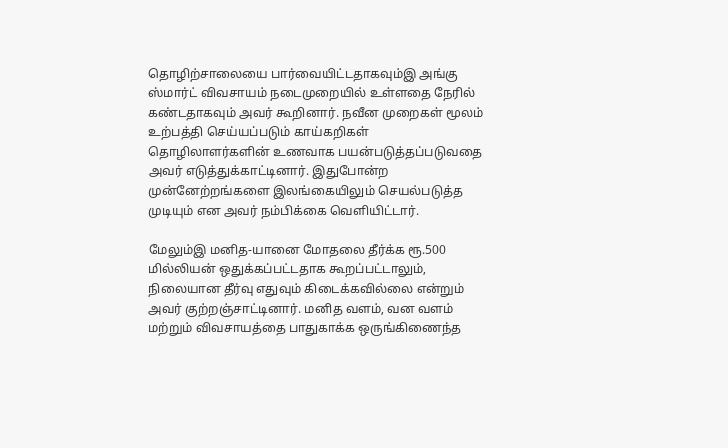தொழிற்சாலையை பார்வையிட்டதாகவும்இ அங்கு ஸ்மார்ட் விவசாயம் நடைமுறையில் உள்ளதை நேரில் கண்டதாகவும் அவர் கூறினார். நவீன முறைகள் மூலம் உற்பத்தி செய்யப்படும் காய்கறிகள் தொழிலாளர்களின் உணவாக பயன்படுத்தப்படுவதை அவர் எடுத்துக்காட்டினார். இதுபோன்ற முன்னேற்றங்களை இலங்கையிலும் செயல்படுத்த முடியும் என அவர் நம்பிக்கை வெளியிட்டார்.

மேலும்இ மனித-யானை மோதலை தீர்க்க ரூ.500 மில்லியன் ஒதுக்கப்பட்டதாக கூறப்பட்டாலும், நிலையான தீர்வு எதுவும் கிடைக்கவில்லை என்றும் அவர் குற்றஞ்சாட்டினார். மனித வளம், வன வளம் மற்றும் விவசாயத்தை பாதுகாக்க ஒருங்கிணைந்த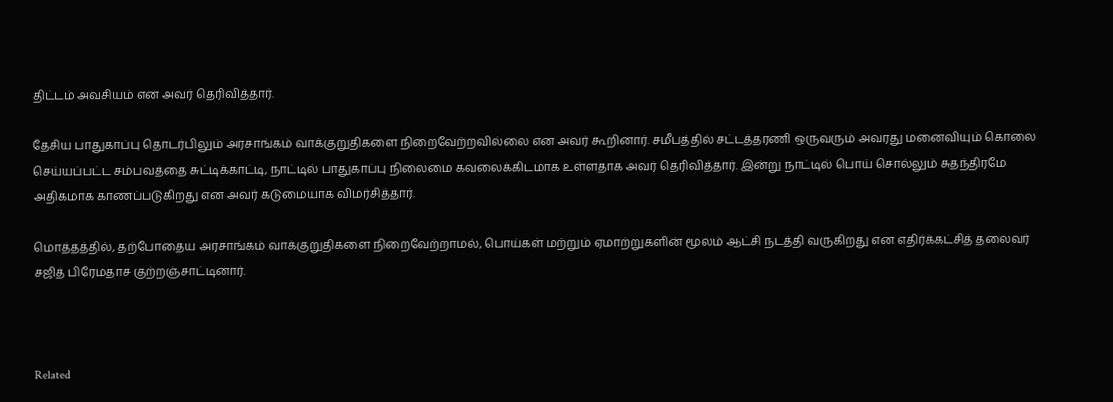திட்டம் அவசியம் என அவர் தெரிவித்தார்.

தேசிய பாதுகாப்பு தொடர்பிலும் அரசாங்கம் வாக்குறுதிகளை நிறைவேற்றவில்லை என அவர் கூறினார். சமீபத்தில் சட்டத்தரணி ஒருவரும் அவரது மனைவியும் கொலை செய்யப்பட்ட சம்பவத்தை சுட்டிக்காட்டி, நாட்டில் பாதுகாப்பு நிலைமை கவலைக்கிடமாக உள்ளதாக அவர் தெரிவித்தார். இன்று நாட்டில் பொய் சொல்லும் சுதந்திரமே அதிகமாக காணப்படுகிறது என அவர் கடுமையாக விமர்சித்தார்.

மொத்தத்தில், தற்போதைய அரசாங்கம் வாக்குறுதிகளை நிறைவேற்றாமல், பொய்கள் மற்றும் ஏமாற்றுகளின் மூலம் ஆட்சி நடத்தி வருகிறது என எதிர்க்கட்சித் தலைவர் சஜித் பிரேமதாச குற்றஞ்சாட்டினார்.



Related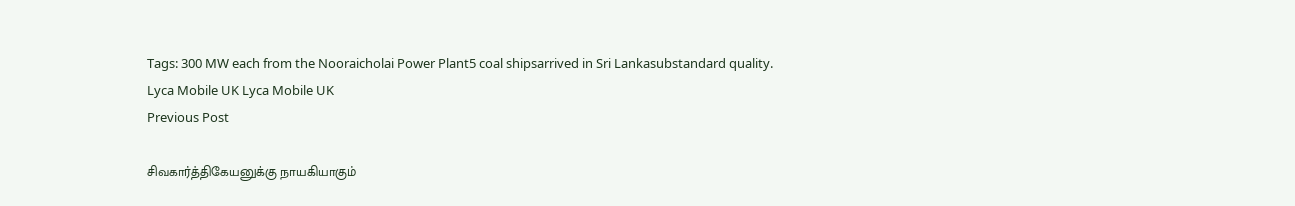Tags: 300 MW each from the Nooraicholai Power Plant5 coal shipsarrived in Sri Lankasubstandard quality.
Lyca Mobile UK Lyca Mobile UK
Previous Post

சிவகார்த்திகேயனுக்கு நாயகியாகும்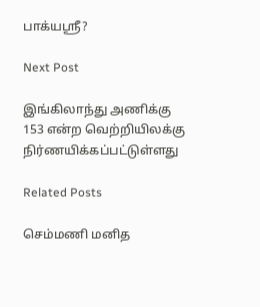பாக்யஸ்ரீ?

Next Post

இங்கிலாந்து அணிக்கு 153 என்ற வெற்றியிலக்கு நிர்ணயிக்கப்பட்டுள்ளது

Related Posts

செம்மணி மனித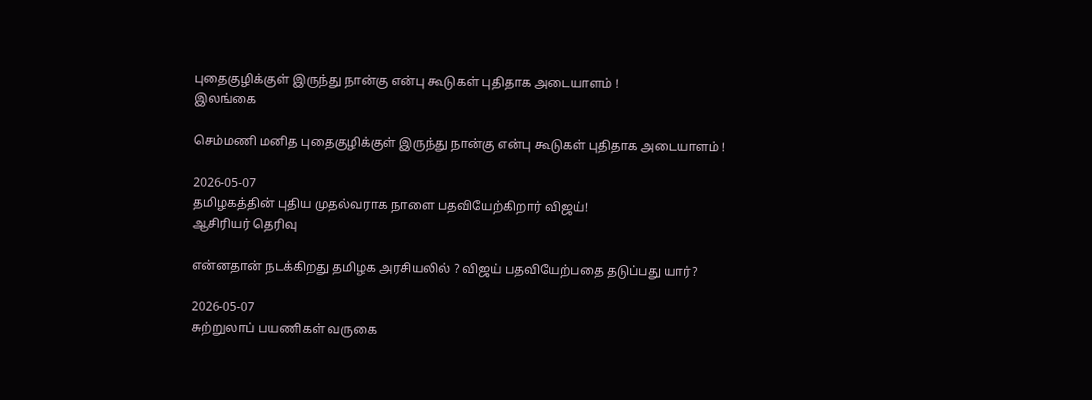புதைகுழிக்குள் இருந்து நான்கு என்பு கூடுகள் புதிதாக அடையாளம் !
இலங்கை

செம்மணி மனித புதைகுழிக்குள் இருந்து நான்கு என்பு கூடுகள் புதிதாக அடையாளம் !

2026-05-07
தமிழகத்தின் புதிய முதல்வராக நாளை பதவியேற்கிறார் விஜய்!
ஆசிரியர் தெரிவு

என்னதான் நடக்கிறது தமிழக அரசியலில் ? விஜய் பதவியேற்பதை தடுப்பது யார்?

2026-05-07
சுற்றுலாப் பயணிகள் வருகை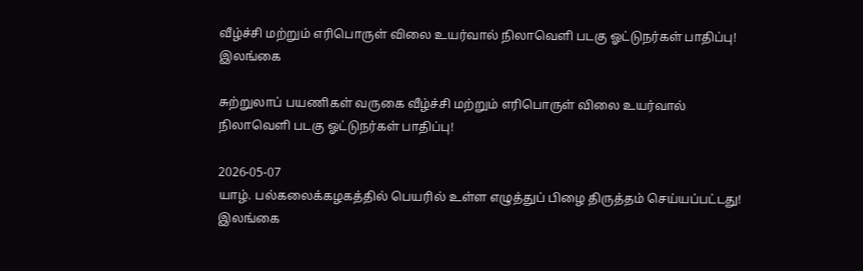வீழ்ச்சி மற்றும் எரிபொருள் விலை உயர்வால் நிலாவெளி படகு ஓட்டுநர்கள் பாதிப்பு!
இலங்கை

சுற்றுலாப் பயணிகள் வருகை வீழ்ச்சி மற்றும் எரிபொருள் விலை உயர்வால் நிலாவெளி படகு ஓட்டுநர்கள் பாதிப்பு!

2026-05-07
யாழ். பல்கலைக்கழகத்தில் பெயரில் உள்ள எழுத்துப் பிழை திருத்தம் செய்யப்பட்டது!
இலங்கை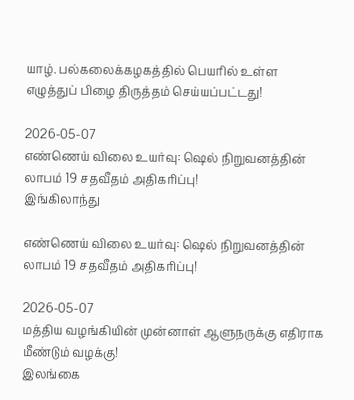யாழ். பல்கலைக்கழகத்தில் பெயரில் உள்ள எழுத்துப் பிழை திருத்தம் செய்யப்பட்டது!

2026-05-07
எண்ணெய் விலை உயர்வு: ஷெல் நிறுவனத்தின் லாபம் 19 சதவீதம் அதிகரிப்பு!
இங்கிலாந்து

எண்ணெய் விலை உயர்வு: ஷெல் நிறுவனத்தின் லாபம் 19 சதவீதம் அதிகரிப்பு!

2026-05-07
மத்திய வழங்கியின் முன்னாள் ஆளுநருக்கு எதிராக மீண்டும் வழக்கு!
இலங்கை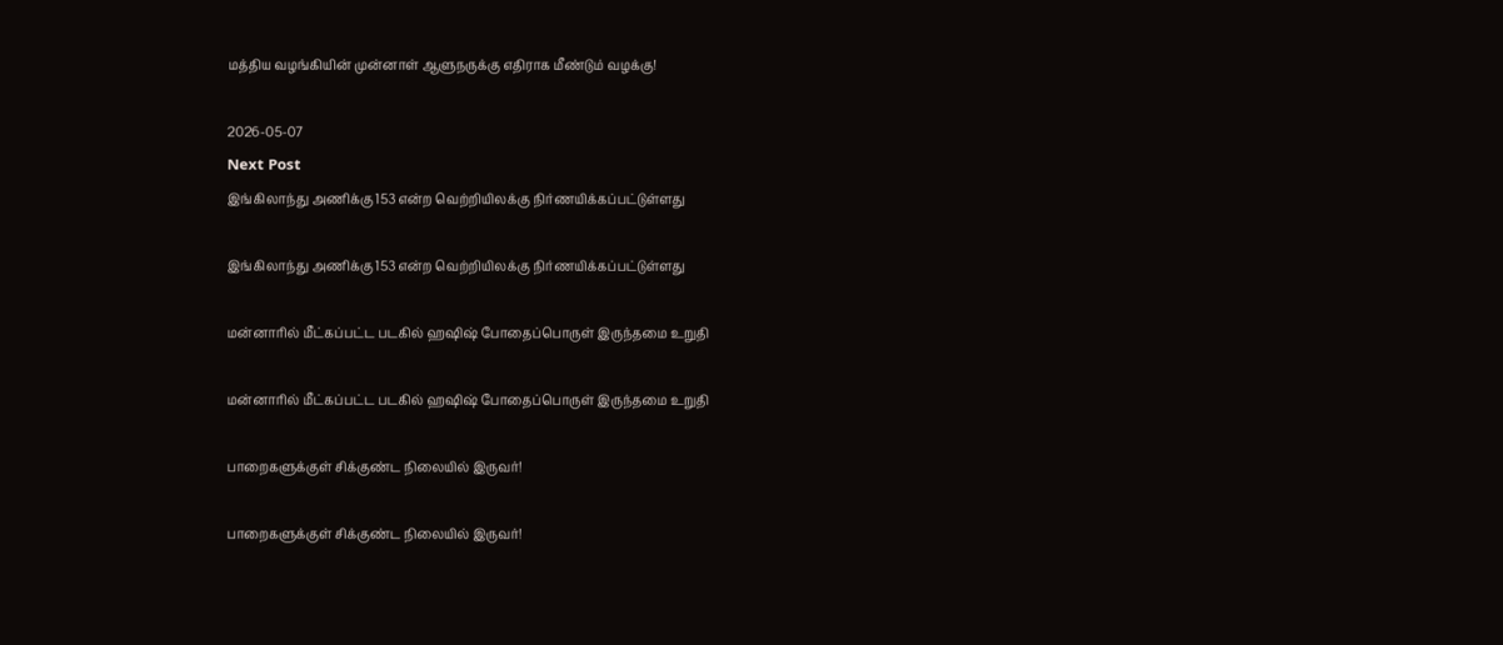மத்திய வழங்கியின் முன்னாள் ஆளுநருக்கு எதிராக மீண்டும் வழக்கு!

2026-05-07
Next Post
இங்கிலாந்து அணிக்கு 153 என்ற வெற்றியிலக்கு நிர்ணயிக்கப்பட்டுள்ளது

இங்கிலாந்து அணிக்கு 153 என்ற வெற்றியிலக்கு நிர்ணயிக்கப்பட்டுள்ளது

மன்னாரில் மீட்கப்பட்ட படகில் ஹஷிஷ் போதைப்பொருள் இருந்தமை உறுதி

மன்னாரில் மீட்கப்பட்ட படகில் ஹஷிஷ் போதைப்பொருள் இருந்தமை உறுதி

பாறைகளுக்குள் சிக்குண்ட நிலையில் இருவர்!

பாறைகளுக்குள் சிக்குண்ட நிலையில் இருவர்!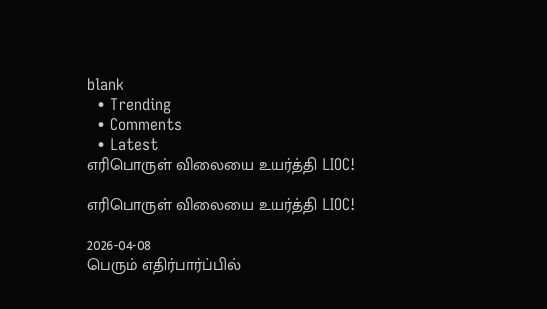blank
  • Trending
  • Comments
  • Latest
எரிபொருள் விலையை உயர்த்தி LIOC!

எரிபொருள் விலையை உயர்த்தி LIOC!

2026-04-08
பெரும் எதிர்பார்ப்பில்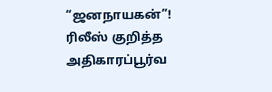“ஜனநாயகன்”! ரிலீஸ் குறித்த அதிகாரப்பூர்வ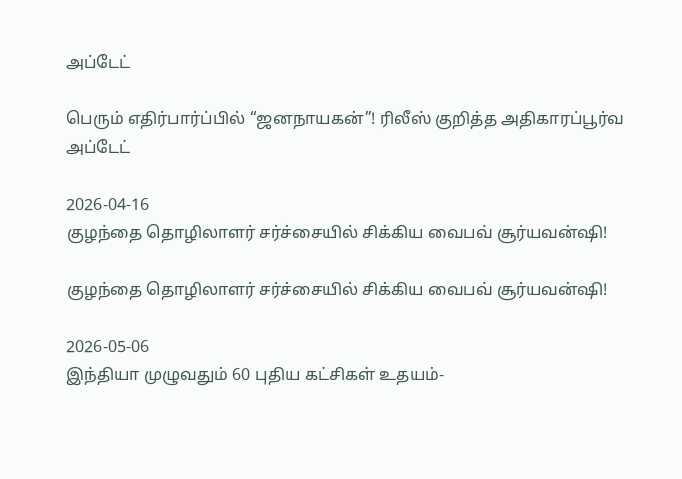அப்டேட்

பெரும் எதிர்பார்ப்பில் “ஜனநாயகன்”! ரிலீஸ் குறித்த அதிகாரப்பூர்வ அப்டேட்

2026-04-16
குழந்தை தொழிலாளர் சர்ச்சையில் சிக்கிய வைபவ் சூர்யவன்ஷி!

குழந்தை தொழிலாளர் சர்ச்சையில் சிக்கிய வைபவ் சூர்யவன்ஷி!

2026-05-06
இந்தியா முழுவதும் 60 புதிய கட்சிகள் உதயம்-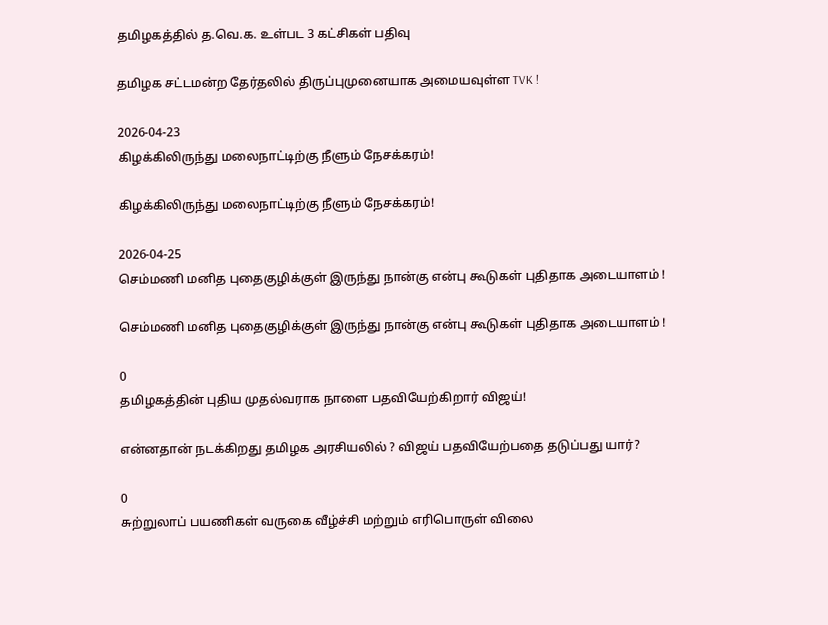தமிழகத்தில் த.வெ.க. உள்பட 3 கட்சிகள் பதிவு

தமிழக சட்டமன்ற தேர்தலில் திருப்புமுனையாக அமையவுள்ள TVK !

2026-04-23
கிழக்கிலிருந்து மலைநாட்டிற்கு நீளும் நேசக்கரம்!

கிழக்கிலிருந்து மலைநாட்டிற்கு நீளும் நேசக்கரம்!

2026-04-25
செம்மணி மனித புதைகுழிக்குள் இருந்து நான்கு என்பு கூடுகள் புதிதாக அடையாளம் !

செம்மணி மனித புதைகுழிக்குள் இருந்து நான்கு என்பு கூடுகள் புதிதாக அடையாளம் !

0
தமிழகத்தின் புதிய முதல்வராக நாளை பதவியேற்கிறார் விஜய்!

என்னதான் நடக்கிறது தமிழக அரசியலில் ? விஜய் பதவியேற்பதை தடுப்பது யார்?

0
சுற்றுலாப் பயணிகள் வருகை வீழ்ச்சி மற்றும் எரிபொருள் விலை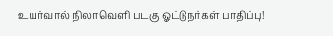உயர்வால் நிலாவெளி படகு ஓட்டுநர்கள் பாதிப்பு!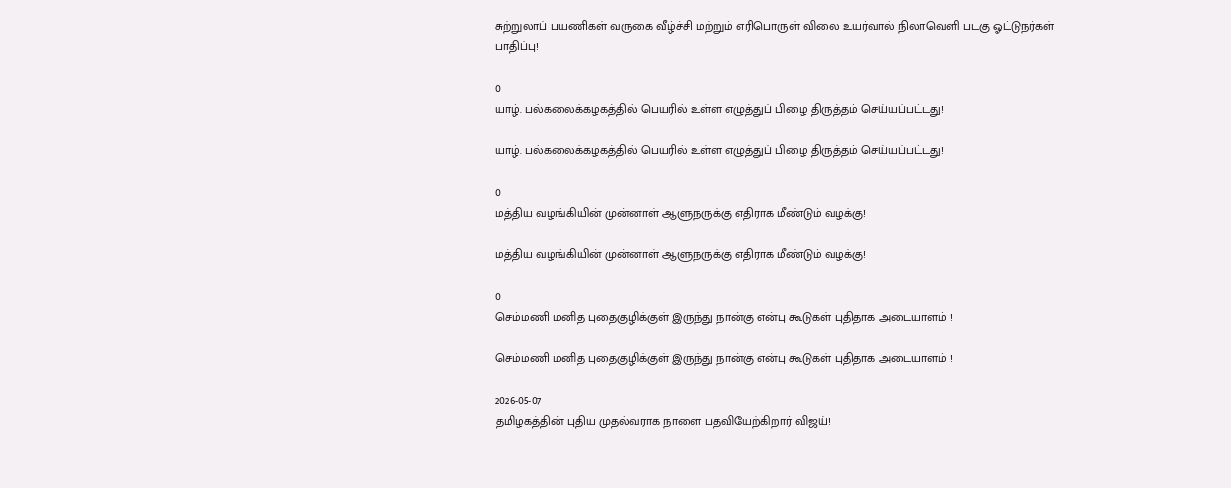சுற்றுலாப் பயணிகள் வருகை வீழ்ச்சி மற்றும் எரிபொருள் விலை உயர்வால் நிலாவெளி படகு ஓட்டுநர்கள் பாதிப்பு!

0
யாழ். பல்கலைக்கழகத்தில் பெயரில் உள்ள எழுத்துப் பிழை திருத்தம் செய்யப்பட்டது!

யாழ். பல்கலைக்கழகத்தில் பெயரில் உள்ள எழுத்துப் பிழை திருத்தம் செய்யப்பட்டது!

0
மத்திய வழங்கியின் முன்னாள் ஆளுநருக்கு எதிராக மீண்டும் வழக்கு!

மத்திய வழங்கியின் முன்னாள் ஆளுநருக்கு எதிராக மீண்டும் வழக்கு!

0
செம்மணி மனித புதைகுழிக்குள் இருந்து நான்கு என்பு கூடுகள் புதிதாக அடையாளம் !

செம்மணி மனித புதைகுழிக்குள் இருந்து நான்கு என்பு கூடுகள் புதிதாக அடையாளம் !

2026-05-07
தமிழகத்தின் புதிய முதல்வராக நாளை பதவியேற்கிறார் விஜய்!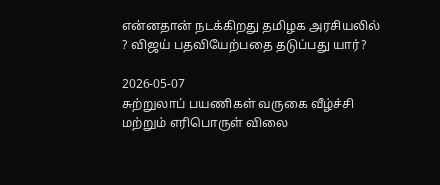என்னதான் நடக்கிறது தமிழக அரசியலில் ? விஜய் பதவியேற்பதை தடுப்பது யார்?

2026-05-07
சுற்றுலாப் பயணிகள் வருகை வீழ்ச்சி மற்றும் எரிபொருள் விலை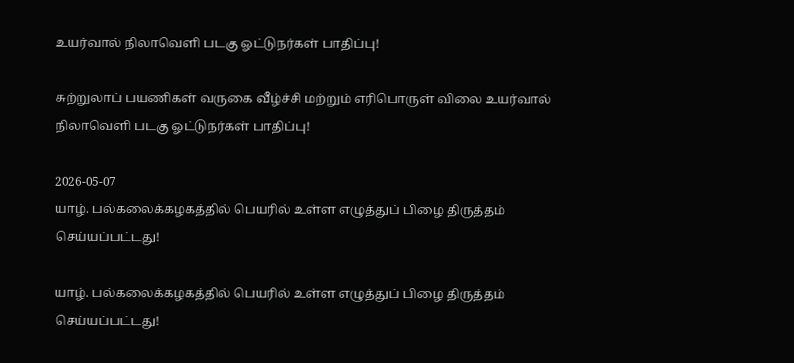உயர்வால் நிலாவெளி படகு ஓட்டுநர்கள் பாதிப்பு!

சுற்றுலாப் பயணிகள் வருகை வீழ்ச்சி மற்றும் எரிபொருள் விலை உயர்வால் நிலாவெளி படகு ஓட்டுநர்கள் பாதிப்பு!

2026-05-07
யாழ். பல்கலைக்கழகத்தில் பெயரில் உள்ள எழுத்துப் பிழை திருத்தம் செய்யப்பட்டது!

யாழ். பல்கலைக்கழகத்தில் பெயரில் உள்ள எழுத்துப் பிழை திருத்தம் செய்யப்பட்டது!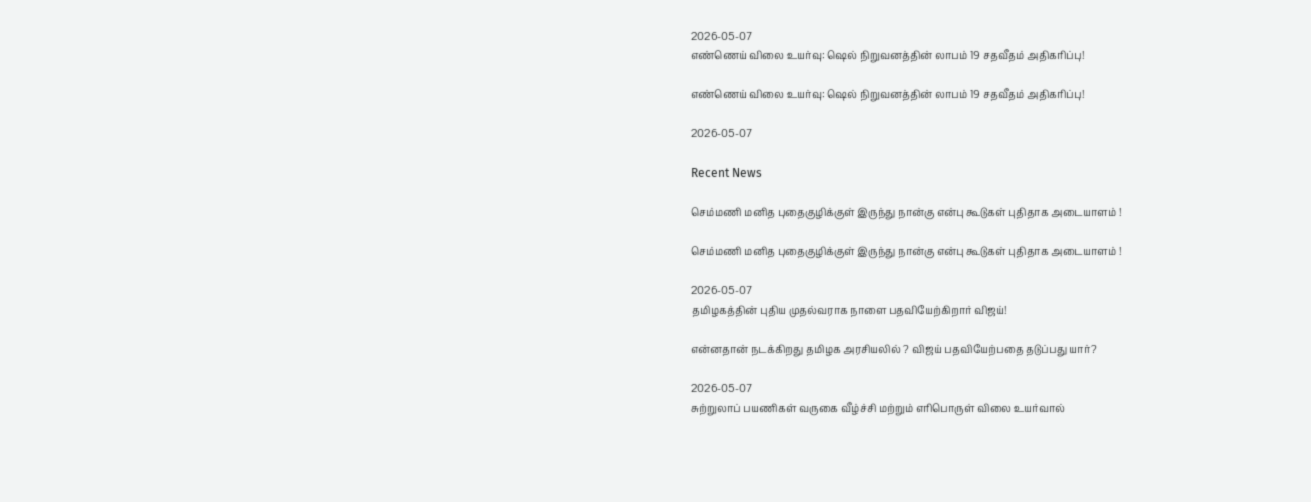2026-05-07
எண்ணெய் விலை உயர்வு: ஷெல் நிறுவனத்தின் லாபம் 19 சதவீதம் அதிகரிப்பு!

எண்ணெய் விலை உயர்வு: ஷெல் நிறுவனத்தின் லாபம் 19 சதவீதம் அதிகரிப்பு!

2026-05-07

Recent News

செம்மணி மனித புதைகுழிக்குள் இருந்து நான்கு என்பு கூடுகள் புதிதாக அடையாளம் !

செம்மணி மனித புதைகுழிக்குள் இருந்து நான்கு என்பு கூடுகள் புதிதாக அடையாளம் !

2026-05-07
தமிழகத்தின் புதிய முதல்வராக நாளை பதவியேற்கிறார் விஜய்!

என்னதான் நடக்கிறது தமிழக அரசியலில் ? விஜய் பதவியேற்பதை தடுப்பது யார்?

2026-05-07
சுற்றுலாப் பயணிகள் வருகை வீழ்ச்சி மற்றும் எரிபொருள் விலை உயர்வால்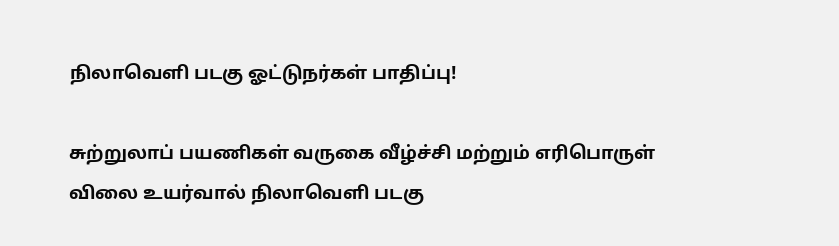நிலாவெளி படகு ஓட்டுநர்கள் பாதிப்பு!

சுற்றுலாப் பயணிகள் வருகை வீழ்ச்சி மற்றும் எரிபொருள் விலை உயர்வால் நிலாவெளி படகு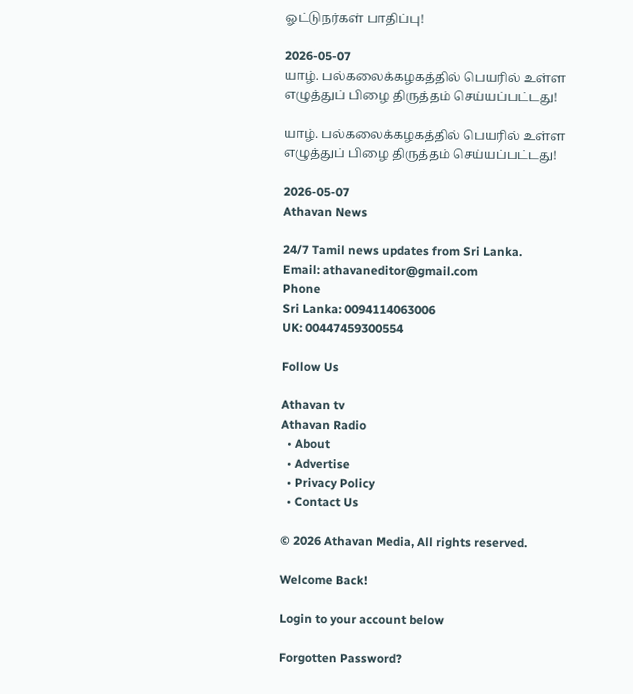ஓட்டுநர்கள் பாதிப்பு!

2026-05-07
யாழ். பல்கலைக்கழகத்தில் பெயரில் உள்ள எழுத்துப் பிழை திருத்தம் செய்யப்பட்டது!

யாழ். பல்கலைக்கழகத்தில் பெயரில் உள்ள எழுத்துப் பிழை திருத்தம் செய்யப்பட்டது!

2026-05-07
Athavan News

24/7 Tamil news updates from Sri Lanka.
Email: athavaneditor@gmail.com
Phone
Sri Lanka: 0094114063006
UK: 00447459300554

Follow Us

Athavan tv
Athavan Radio
  • About
  • Advertise
  • Privacy Policy
  • Contact Us

© 2026 Athavan Media, All rights reserved.

Welcome Back!

Login to your account below

Forgotten Password?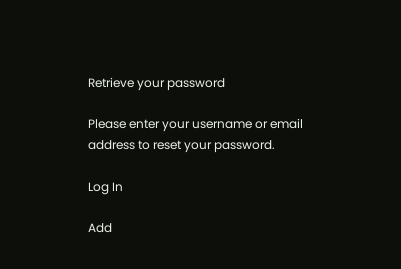Retrieve your password

Please enter your username or email address to reset your password.

Log In

Add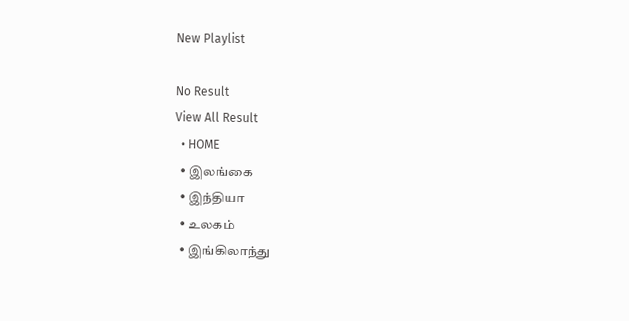New Playlist

No Result
View All Result
  • HOME
  • இலங்கை
  • இந்தியா
  • உலகம்
  • இங்கிலாந்து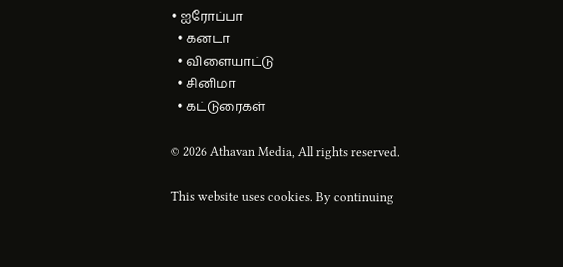• ஐரோப்பா
  • கனடா
  • விளையாட்டு
  • சினிமா
  • கட்டுரைகள்

© 2026 Athavan Media, All rights reserved.

This website uses cookies. By continuing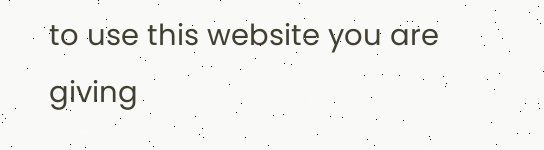to use this website you are giving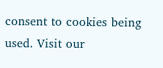consent to cookies being used. Visit our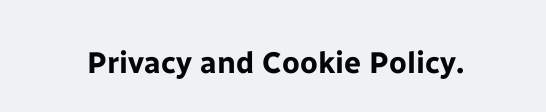Privacy and Cookie Policy.